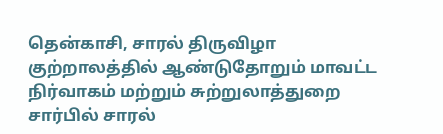தென்காசி, சாரல் திருவிழா குற்றாலத்தில் ஆண்டுதோறும் மாவட்ட நிர்வாகம் மற்றும் சுற்றுலாத்துறை சார்பில் சாரல்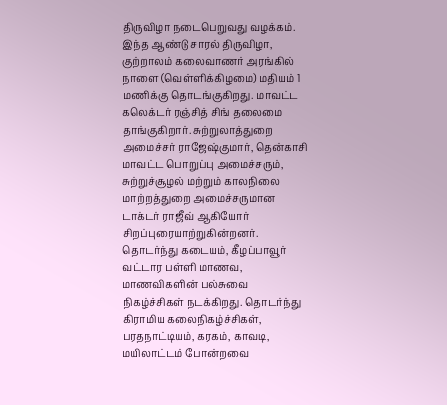திருவிழா நடைபெறுவது வழக்கம். இந்த ஆண்டு சாரல் திருவிழா, குற்றாலம் கலைவாணர் அரங்கில் நாளை (வெள்ளிக்கிழமை) மதியம் 1 மணிக்கு தொடங்குகிறது. மாவட்ட கலெக்டர் ரஞ்சித் சிங் தலைமை தாங்குகிறார். சுற்றுலாத்துறை அமைச்சர் ராஜேஷ்குமார், தென்காசி மாவட்ட பொறுப்பு அமைச்சரும், சுற்றுச்சூழல் மற்றும் காலநிலை மாற்றத்துறை அமைச்சருமான டாக்டர் ராஜீவ் ஆகியோர் சிறப்புரையாற்றுகின்றனர். தொடர்ந்து கடையம், கீழப்பாவூர் வட்டார பள்ளி மாணவ, மாணவிகளின் பல்சுவை நிகழ்ச்சிகள் நடக்கிறது. தொடர்ந்து கிராமிய கலைநிகழ்ச்சிகள், பரதநாட்டியம், கரகம், காவடி, மயிலாட்டம் போன்றவை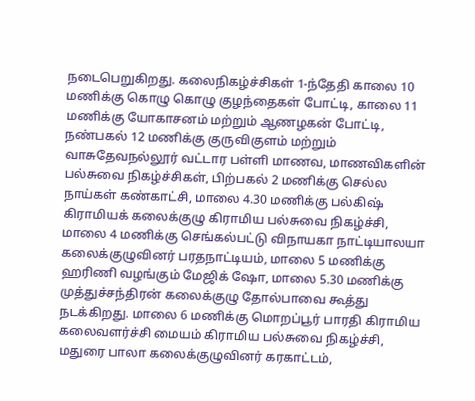நடைபெறுகிறது. கலைநிகழ்ச்சிகள் 1-ந்தேதி காலை 10 மணிக்கு கொழு கொழு குழந்தைகள் போட்டி, காலை 11 மணிக்கு யோகாசனம் மற்றும் ஆணழகன் போட்டி, நண்பகல் 12 மணிக்கு குருவிகுளம் மற்றும் வாசுதேவநல்லூர் வட்டார பள்ளி மாணவ, மாணவிகளின் பல்சுவை நிகழ்ச்சிகள், பிற்பகல் 2 மணிக்கு செல்ல நாய்கள் கண்காட்சி, மாலை 4.30 மணிக்கு பல்கிஷ் கிராமியக் கலைக்குழு கிராமிய பல்சுவை நிகழ்ச்சி, மாலை 4 மணிக்கு செங்கல்பட்டு விநாயகா நாட்டியாலயா கலைக்குழுவினர் பரதநாட்டியம், மாலை 5 மணிக்கு ஹரிணி வழங்கும் மேஜிக் ஷோ, மாலை 5.30 மணிக்கு முத்துச்சந்திரன் கலைக்குழு தோல்பாவை கூத்து நடக்கிறது. மாலை 6 மணிக்கு மொறப்பூர் பாரதி கிராமிய கலைவளர்ச்சி மையம் கிராமிய பல்சுவை நிகழ்ச்சி, மதுரை பாலா கலைக்குழுவினர் கரகாட்டம்,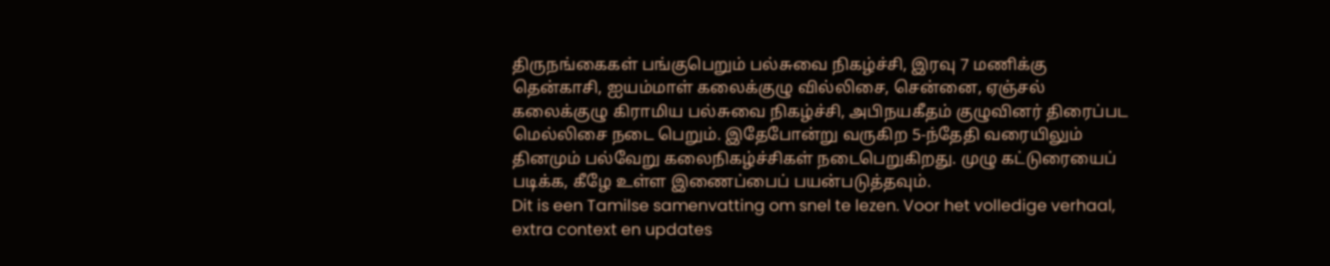திருநங்கைகள் பங்குபெறும் பல்சுவை நிகழ்ச்சி, இரவு 7 மணிக்கு தென்காசி, ஐயம்மாள் கலைக்குழு வில்லிசை, சென்னை, ஏஞ்சல் கலைக்குழு கிராமிய பல்சுவை நிகழ்ச்சி, அபிநயகீதம் குழுவினர் திரைப்பட மெல்லிசை நடை பெறும். இதேபோன்று வருகிற 5-ந்தேதி வரையிலும் தினமும் பல்வேறு கலைநிகழ்ச்சிகள் நடைபெறுகிறது. முழு கட்டுரையைப் படிக்க, கீழே உள்ள இணைப்பைப் பயன்படுத்தவும்.
Dit is een Tamilse samenvatting om snel te lezen. Voor het volledige verhaal, extra context en updates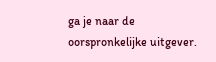ga je naar de oorspronkelijke uitgever.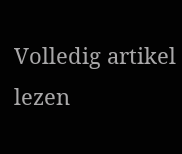Volledig artikel lezen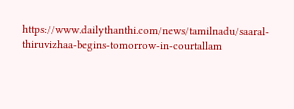https://www.dailythanthi.com/news/tamilnadu/saaral-thiruvizhaa-begins-tomorrow-in-courtallam